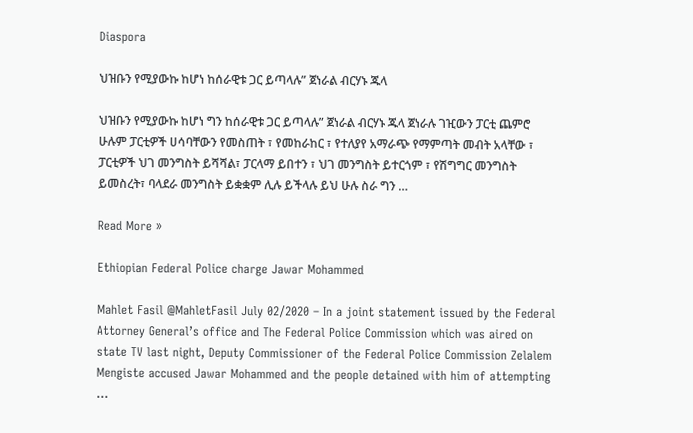Diaspora

ህዝቡን የሚያውኩ ከሆነ ከሰራዊቱ ጋር ይጣላሉ” ጀነራል ብርሃኑ ጁላ

ህዝቡን የሚያውኩ ከሆነ ግን ከሰራዊቱ ጋር ይጣላሉ” ጀነራል ብርሃኑ ጁላ ጀነራሉ ገዢውን ፓርቲ ጨምሮ ሁሉም ፓርቲዎች ሀሳባቸውን የመስጠት ፣ የመከራከር ፣ የተለያየ አማራጭ የማምጣት መብት አላቸው ፣ ፓርቲዎች ህገ መንግስት ይሻሻል፣ ፓርላማ ይበተን ፣ ህገ መንግስት ይተርጎም ፣ የሽግግር መንግስት ይመስረት፣ ባላደራ መንግስት ይቋቋም ሊሉ ይችላሉ ይህ ሁሉ ስራ ግን …

Read More »

Ethiopian Federal Police charge Jawar Mohammed

Mahlet Fasil @MahletFasil July 02/2020 – In a joint statement issued by the Federal Attorney General’s office and The Federal Police Commission which was aired on state TV last night, Deputy Commissioner of the Federal Police Commission Zelalem Mengiste accused Jawar Mohammed and the people detained with him of attempting …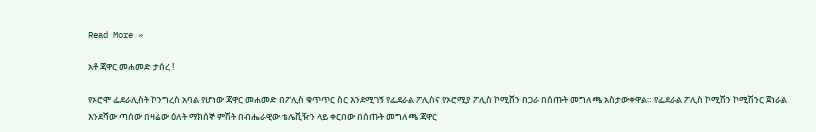Read More »

አቶ ጃዋር መሐመድ ታሰረ !

የኦሮሞ ፌደራሊስት ኮንግረስ አባል የሆነው ጃዋር መሐመድ በፖሊስ ቁጥጥር ስር እንደሚገኝ የፌደራል ፖሊስና የኦሮሚያ ፖሊስ ኮሚሸን በጋራ በሰጡት መግለጫ አስታውቀዋል። የፌደራል ፖሊስ ኮሚሽን ኮሚሽንር ጀነራል እንደሻው ጣሰው በዛሬው ዕለት ማክሰኞ ምሽት በብሔራዊው ቴሌቪዥን ላይ ቀርበው በሰጡት መግለጫ ጃዋር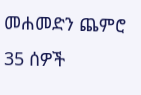መሐመድን ጨምሮ 35 ሰዎች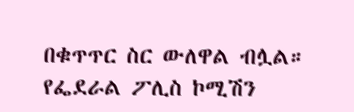በቁጥጥር ስር ውለዋል ብሏል። የፌደራል ፖሊስ ኮሚሽን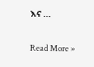እና …

Read More »